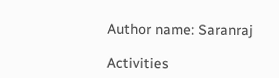Author name: Saranraj

Activities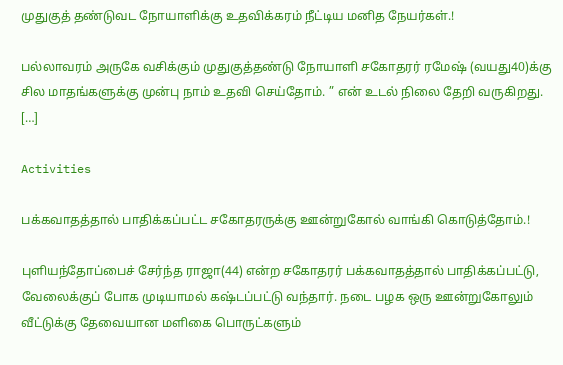முதுகுத் தண்டுவட நோயாளிக்கு உதவிக்கரம் நீட்டிய மனித நேயர்கள்.!

பல்லாவரம் அருகே வசிக்கும் முதுகுத்தண்டு நோயாளி சகோதரர் ரமேஷ் (வயது40)க்கு சில மாதங்களுக்கு முன்பு நாம் உதவி செய்தோம். ” என் உடல் நிலை தேறி வருகிறது. […]

Activities

பக்கவாதத்தால் பாதிக்கப்பட்ட சகோதரருக்கு ஊன்றுகோல் வாங்கி கொடுத்தோம்.!

புளியந்தோப்பைச் சேர்ந்த ராஜா(44) என்ற சகோதரர் பக்கவாதத்தால் பாதிக்கப்பட்டு, வேலைக்குப் போக முடியாமல் கஷ்டப்பட்டு வந்தார். நடை பழக ஒரு ஊன்றுகோலும் வீட்டுக்கு தேவையான மளிகை பொருட்களும்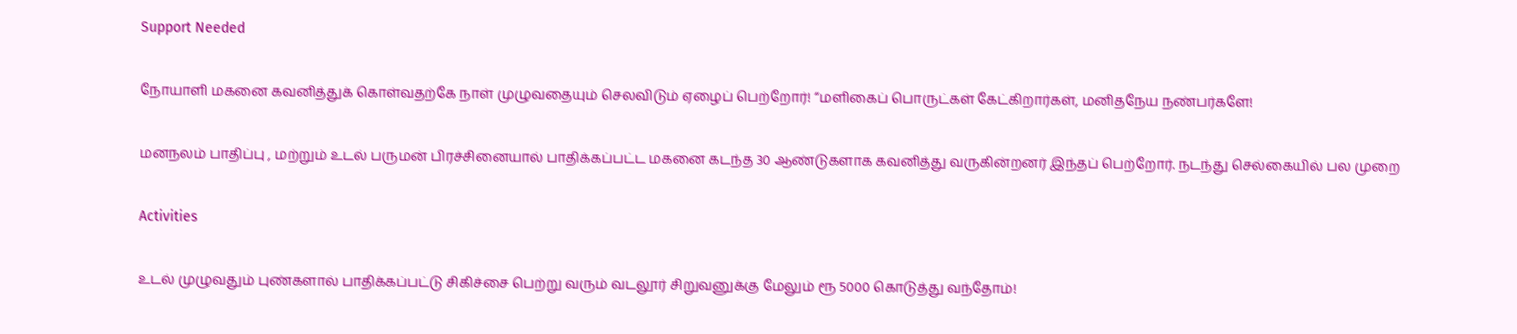Support Needed

நோயாளி மகனை கவனித்துக் கொள்வதற்கே நாள் முழுவதையும் செலவிடும் ஏழைப் பெற்றோர்! “மளிகைப் பொருட்கள் கேட்கிறார்கள், மனிதநேய நண்பர்களே!

மனநலம் பாதிப்பு , மற்றும் உடல் பருமன் பிரச்சினையால் பாதிக்கப்பட்ட மகனை கடந்த 30 ஆண்டுகளாக கவனித்து வருகின்றனர் இந்தப் பெற்றோர். நடந்து செல்கையில் பல முறை

Activities

உடல் முழுவதும் புண்களால் பாதிக்கப்பட்டு சிகிச்சை பெற்று வரும் வடலூர் சிறுவனுக்கு மேலும் ரூ 5000 கொடுத்து வந்தோம்!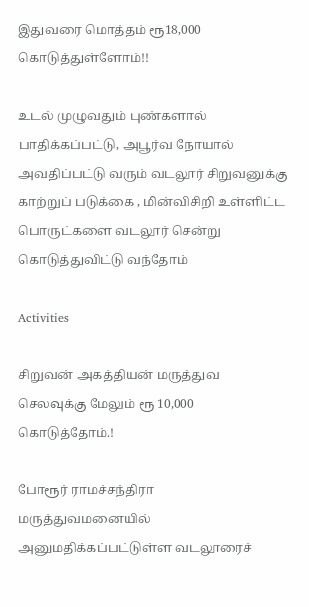இதுவரை மொத்தம் ரூ18,000 கொடுத்துள்ளோம்!!

உடல் முழுவதும் புண்களால் பாதிக்கப்பட்டு, அபூர்வ நோயால் அவதிப்பட்டு வரும் வடலூர் சிறுவனுக்கு காற்றுப் படுக்கை , மின்விசிறி உள்ளிட்ட பொருட்களை வடலூர் சென்று கொடுத்துவிட்டு வந்தோம்

Activities

சிறுவன் அகத்தியன் மருத்துவ செலவுக்கு மேலும் ரூ 10,000 கொடுத்தோம்.!

போரூர் ராமச்சந்திரா மருத்துவமனையில் அனுமதிக்கப்பட்டுள்ள வடலூரைச்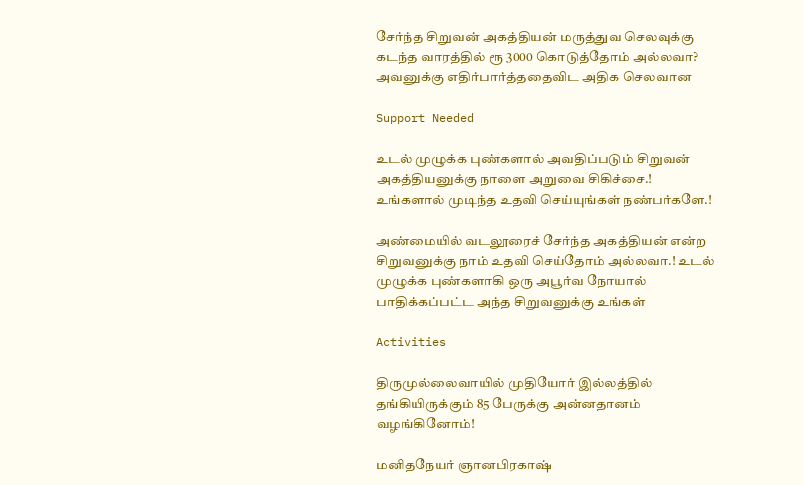சேர்ந்த சிறுவன் அகத்தியன் மருத்துவ செலவுக்கு கடந்த வாரத்தில் ரூ 3000 கொடுத்தோம் அல்லவா? அவனுக்கு எதிர்பார்த்ததைவிட அதிக செலவான

Support Needed

உடல் முழுக்க புண்களால் அவதிப்படும் சிறுவன் அகத்தியனுக்கு நாளை அறுவை சிகிச்சை.! உங்களால் முடிந்த உதவி செய்யுங்கள் நண்பர்களே.!

அண்மையில் வடலூரைச் சேர்ந்த அகத்தியன் என்ற சிறுவனுக்கு நாம் உதவி செய்தோம் அல்லவா.! உடல் முழுக்க புண்களாகி ஒரு அபூர்வ நோயால் பாதிக்கப்பட்ட அந்த சிறுவனுக்கு உங்கள்

Activities

திருமுல்லைவாயில் முதியோர் இல்லத்தில் தங்கியிருக்கும் 85 பேருக்கு அன்னதானம் வழங்கினோம்!

மனிதநேயர் ஞானபிரகாஷ்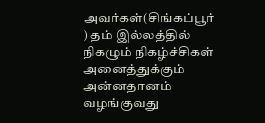அவர்கள்(சிங்கப்பூர் ) தம் இல்லத்தில் நிகழும் நிகழ்ச்சிகள் அனைத்துக்கும் அன்னதானம் வழங்குவது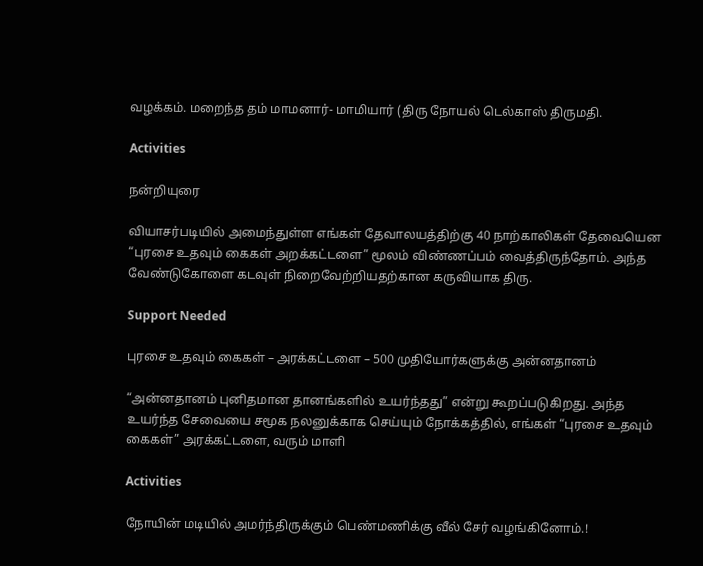வழக்கம். மறைந்த தம் மாமனார்- மாமியார் (திரு நோயல் டெல்காஸ் திருமதி.

Activities

நன்றியுரை

வியாசர்படியில் அமைந்துள்ள எங்கள் தேவாலயத்திற்கு 40 நாற்காலிகள் தேவையென “புரசை உதவும் கைகள் அறக்கட்டளை” மூலம் விண்ணப்பம் வைத்திருந்தோம். அந்த வேண்டுகோளை கடவுள் நிறைவேற்றியதற்கான கருவியாக திரு.

Support Needed

புரசை உதவும் கைகள் – அரக்கட்டளை – 500 முதியோர்களுக்கு அன்னதானம்

“அன்னதானம் புனிதமான தானங்களில் உயர்ந்தது” என்று கூறப்படுகிறது. அந்த உயர்ந்த சேவையை சமூக நலனுக்காக செய்யும் நோக்கத்தில், எங்கள் “புரசை உதவும் கைகள்” அரக்கட்டளை, வரும் மாளி

Activities

நோயின் மடியில் அமர்ந்திருக்கும் பெண்மணிக்கு வீல் சேர் வழங்கினோம்.!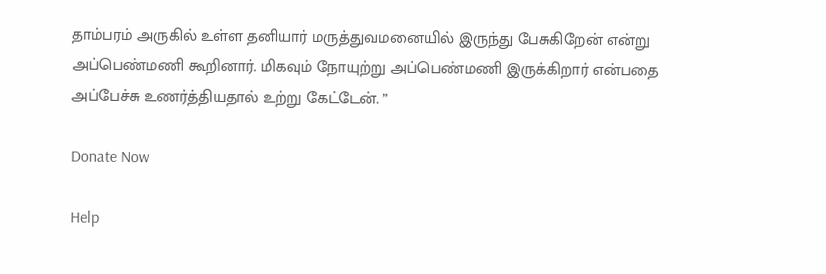தாம்பரம் அருகில் உள்ள தனியார் மருத்துவமனையில் இருந்து பேசுகிறேன் என்று அப்பெண்மணி கூறினார். மிகவும் நோயுற்று அப்பெண்மணி இருக்கிறார் என்பதை அப்பேச்சு உணர்த்தியதால் உற்று கேட்டேன். ”

Donate Now

Help